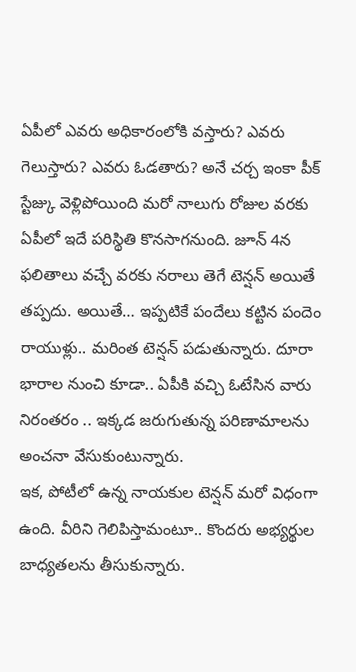ఏపీలో ఎవరు అధికారంలోకి వస్తారు? ఎవరు గెలుస్తారు? ఎవరు ఓడతారు? అనే చర్చ ఇంకా పీక్ స్టేజ్కు వెళ్లిపోయింది మరో నాలుగు రోజుల వరకు ఏపీలో ఇదే పరిస్థితి కొనసాగనుంది. జూన్ 4న ఫలితాలు వచ్చే వరకు నరాలు తెగే టెన్షన్ అయితే తప్పదు. అయితే… ఇప్పటికే పందేలు కట్టిన పందెం రాయుళ్లు.. మరింత టెన్షన్ పడుతున్నారు. దూరా భారాల నుంచి కూడా.. ఏపీకి వచ్చి ఓటేసిన వారు నిరంతరం .. ఇక్కడ జరుగుతున్న పరిణామాలను అంచనా వేసుకుంటున్నారు.
ఇక, పోటీలో ఉన్న నాయకుల టెన్షన్ మరో విధంగా ఉంది. వీరిని గెలిపిస్తామంటూ.. కొందరు అభ్యర్థుల బాధ్యతలను తీసుకున్నారు.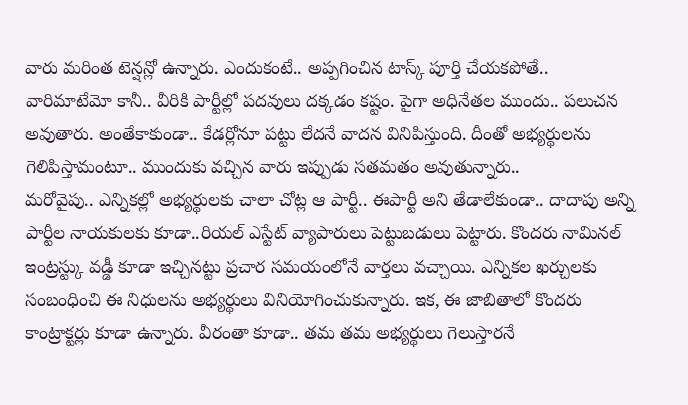వారు మరింత టెన్షన్లో ఉన్నారు. ఎందుకంటే.. అప్పగించిన టాస్క్ పూర్తి చేయకపోతే.. వారిమాటేమో కానీ.. వీరికి పార్టీల్లో పదవులు దక్కడం కష్టం. పైగా అధినేతల ముందు.. పలుచన అవుతారు. అంతేకాకుండా.. కేడర్లోనూ పట్టు లేదనే వాదన వినిపిస్తుంది. దీంతో అభ్యర్థులను గెలిపిస్తామంటూ.. ముందుకు వచ్చిన వారు ఇప్పుడు సతమతం అవుతున్నారు..
మరోవైపు.. ఎన్నికల్లో అభ్యర్థులకు చాలా చోట్ల ఆ పార్టీ.. ఈపార్టీ అని తేడాలేకుండా.. దాదాపు అన్ని పార్టీల నాయకులకు కూడా..రియల్ ఎస్టేట్ వ్యాపారులు పెట్టుబడులు పెట్టారు. కొందరు నామినల్ ఇంట్రస్ట్కు వడ్డీ కూడా ఇచ్చినట్టు ప్రచార సమయంలోనే వార్తలు వచ్చాయి. ఎన్నికల ఖర్చులకు సంబంధించి ఈ నిధులను అభ్యర్థులు వినియోగించుకున్నారు. ఇక, ఈ జాబితాలో కొందరు కాంట్రాక్టర్లు కూడా ఉన్నారు. వీరంతా కూడా.. తమ తమ అభ్యర్థులు గెలుస్తారనే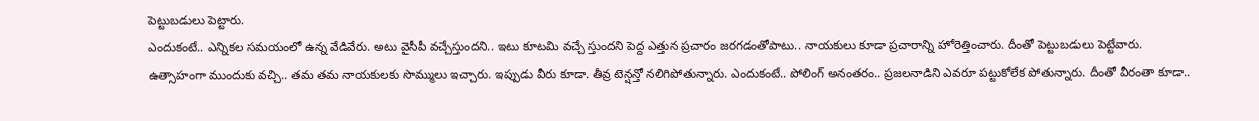పెట్టుబడులు పెట్టారు.
ఎందుకంటే.. ఎన్నికల సమయంలో ఉన్న వేడివేరు. అటు వైసీపీ వచ్చేస్తుందని.. ఇటు కూటమి వచ్చే స్తుందని పెద్ద ఎత్తున ప్రచారం జరగడంతోపాటు.. నాయకులు కూడా ప్రచారాన్ని హోరెత్తించారు. దీంతో పెట్టుబడులు పెట్టేవారు. ఉత్సాహంగా ముందుకు వచ్చి.. తమ తమ నాయకులకు సొమ్ములు ఇచ్చారు. ఇప్పుడు వీరు కూడా. తీవ్ర టెన్షన్తో నలిగిపోతున్నారు. ఎందుకంటే.. పోలింగ్ అనంతరం.. ప్రజలనాడిని ఎవరూ పట్టుకోలేక పోతున్నారు. దీంతో వీరంతా కూడా..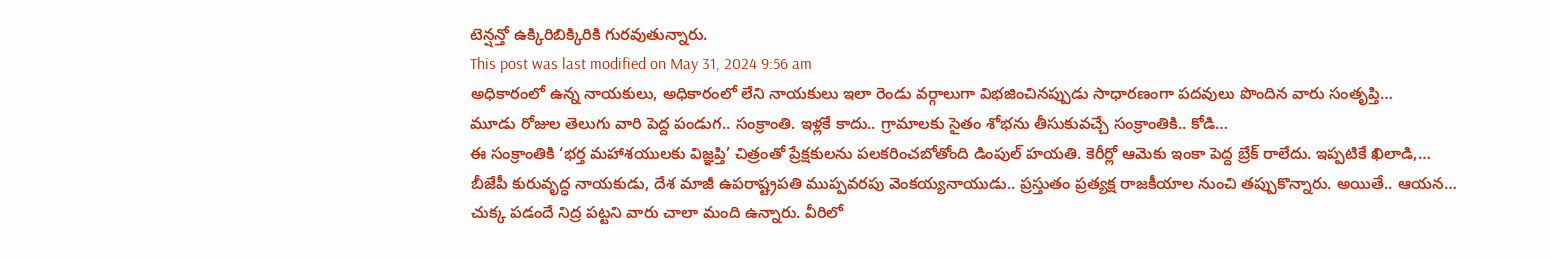టెన్షన్తో ఉక్కిరిబిక్కిరికి గురవుతున్నారు.
This post was last modified on May 31, 2024 9:56 am
అధికారంలో ఉన్న నాయకులు, అధికారంలో లేని నాయకులు ఇలా రెండు వర్గాలుగా విభజించినప్పుడు సాధారణంగా పదవులు పొందిన వారు సంతృప్తి…
మూడు రోజుల తెలుగు వారి పెద్ద పండుగ.. సంక్రాంతి. ఇళ్లకే కాదు.. గ్రామాలకు సైతం శోభను తీసుకువచ్చే సంక్రాంతికి.. కోడి…
ఈ సంక్రాంతికి ‘భర్త మహాశయులకు విజ్ఞప్తి’ చిత్రంతో ప్రేక్షకులను పలకరించబోతోంది డింపుల్ హయతి. కెరీర్లో ఆమెకు ఇంకా పెద్ద బ్రేక్ రాలేదు. ఇప్పటికే ఖిలాడి,…
బీజేపీ కురువృద్ధ నాయకుడు, దేశ మాజీ ఉపరాష్ట్రపతి ముప్పవరపు వెంకయ్యనాయుడు.. ప్రస్తుతం ప్రత్యక్ష రాజకీయాల నుంచి తప్పుకొన్నారు. అయితే.. ఆయన…
చుక్క పడందే నిద్ర పట్టని వారు చాలా మంది ఉన్నారు. వీరిలో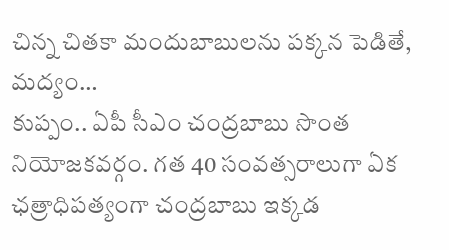చిన్న చితకా మందుబాబులను పక్కన పెడితే, మద్యం…
కుప్పం.. ఏపీ సీఎం చంద్రబాబు సొంత నియోజకవర్గం. గత 40 సంవత్సరాలుగా ఏక ఛత్రాధిపత్యంగా చంద్రబాబు ఇక్కడ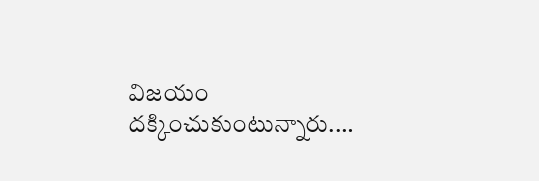విజయం దక్కించుకుంటున్నారు.…